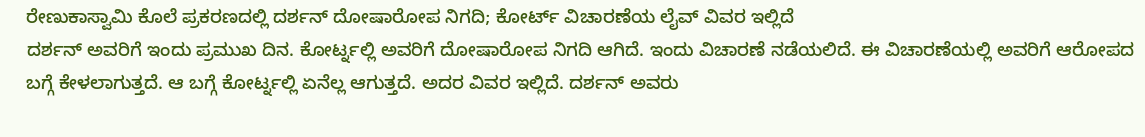ರೇಣುಕಾಸ್ವಾಮಿ ಕೊಲೆ ಪ್ರಕರಣದಲ್ಲಿ ದರ್ಶನ್ ದೋಷಾರೋಪ ನಿಗದಿ; ಕೋರ್ಟ್ ವಿಚಾರಣೆಯ ಲೈವ್ ವಿವರ ಇಲ್ಲಿದೆ
ದರ್ಶನ್ ಅವರಿಗೆ ಇಂದು ಪ್ರಮುಖ ದಿನ. ಕೋರ್ಟ್ನಲ್ಲಿ ಅವರಿಗೆ ದೋಷಾರೋಪ ನಿಗದಿ ಆಗಿದೆ. ಇಂದು ವಿಚಾರಣೆ ನಡೆಯಲಿದೆ. ಈ ವಿಚಾರಣೆಯಲ್ಲಿ ಅವರಿಗೆ ಆರೋಪದ ಬಗ್ಗೆ ಕೇಳಲಾಗುತ್ತದೆ. ಆ ಬಗ್ಗೆ ಕೋರ್ಟ್ನಲ್ಲಿ ಏನೆಲ್ಲ ಆಗುತ್ತದೆ. ಅದರ ವಿವರ ಇಲ್ಲಿದೆ. ದರ್ಶನ್ ಅವರು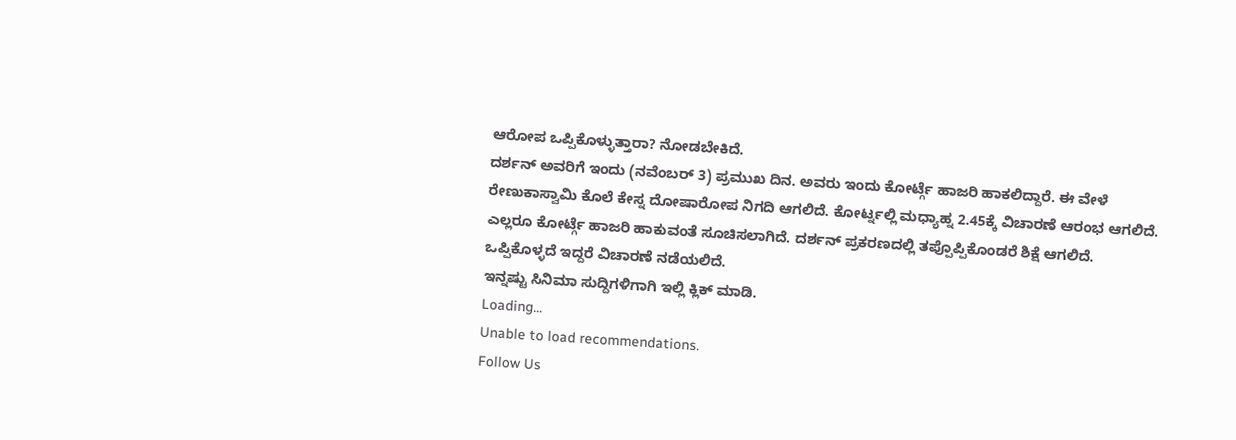ಆರೋಪ ಒಪ್ಪಿಕೊಳ್ಳುತ್ತಾರಾ? ನೋಡಬೇಕಿದೆ.
ದರ್ಶನ್ ಅವರಿಗೆ ಇಂದು (ನವೆಂಬರ್ 3) ಪ್ರಮುಖ ದಿನ. ಅವರು ಇಂದು ಕೋರ್ಟ್ಗೆ ಹಾಜರಿ ಹಾಕಲಿದ್ದಾರೆ. ಈ ವೇಳೆ ರೇಣುಕಾಸ್ವಾಮಿ ಕೊಲೆ ಕೇಸ್ನ ದೋಷಾರೋಪ ನಿಗದಿ ಆಗಲಿದೆ. ಕೋರ್ಟ್ನಲ್ಲಿ ಮಧ್ಯಾಹ್ನ 2.45ಕ್ಕೆ ವಿಚಾರಣೆ ಆರಂಭ ಆಗಲಿದೆ. ಎಲ್ಲರೂ ಕೋರ್ಟ್ಗೆ ಹಾಜರಿ ಹಾಕುವಂತೆ ಸೂಚಿಸಲಾಗಿದೆ. ದರ್ಶನ್ ಪ್ರಕರಣದಲ್ಲಿ ತಪ್ಪೊಪ್ಪಿಕೊಂಡರೆ ಶಿಕ್ಷೆ ಆಗಲಿದೆ. ಒಪ್ಪಿಕೊಳ್ಳದೆ ಇದ್ದರೆ ವಿಚಾರಣೆ ನಡೆಯಲಿದೆ.
ಇನ್ನಷ್ಟು ಸಿನಿಮಾ ಸುದ್ದಿಗಳಿಗಾಗಿ ಇಲ್ಲಿ ಕ್ಲಿಕ್ ಮಾಡಿ.
Loading...
Unable to load recommendations.
Follow Us